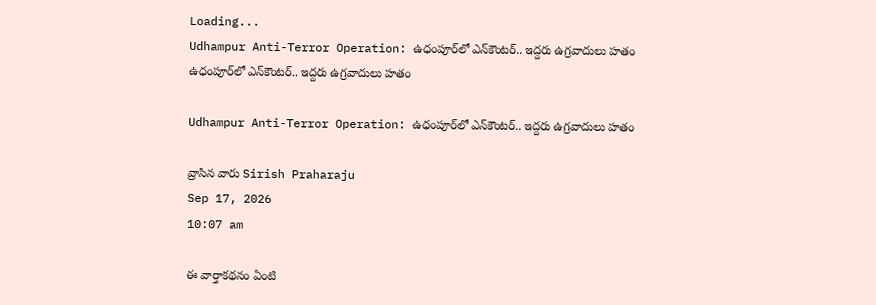Loading...
Udhampur Anti-Terror Operation: ఉధంపూర్‌లో ఎన్‌కౌంటర్‌.. ఇద్దరు ఉగ్రవాదులు హతం
ఉధంపూర్‌లో ఎన్‌కౌంటర్‌.. ఇద్దరు ఉగ్రవాదులు హతం

Udhampur Anti-Terror Operation: ఉధంపూర్‌లో ఎన్‌కౌంటర్‌.. ఇద్దరు ఉగ్రవాదులు హతం

వ్రాసిన వారు Sirish Praharaju
Sep 17, 2026
10:07 am

ఈ వార్తాకథనం ఏంటి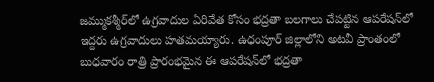జమ్ముకశ్మీర్‌లో ఉగ్రవాదుల ఏరివేత కోసం భద్రతా బలగాలు చేపట్టిన ఆపరేషన్‌లో ఇద్దరు ఉగ్రవాదులు హతమయ్యారు. ఉధంపూర్ జిల్లాలోని అటవీ ప్రాంతంలో బుధవారం రాత్రి ప్రారంభమైన ఈ ఆపరేషన్‌లో భద్రతా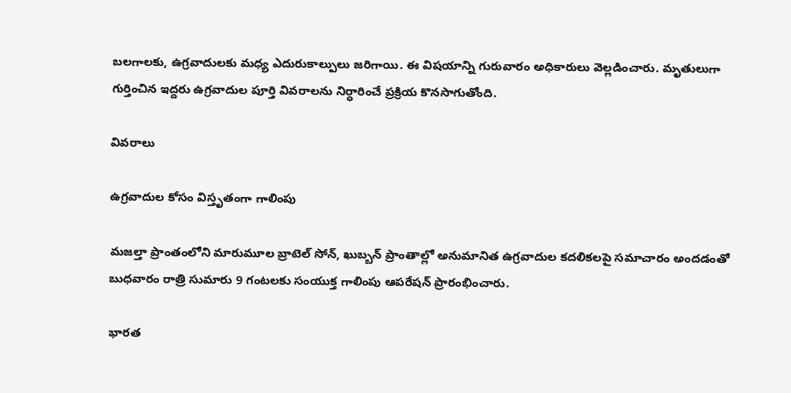బలగాలకు, ఉగ్రవాదులకు మధ్య ఎదురుకాల్పులు జరిగాయి. ఈ విషయాన్ని గురువారం అధికారులు వెల్లడించారు. మృతులుగా గుర్తించిన ఇద్దరు ఉగ్రవాదుల పూర్తి వివరాలను నిర్ధారించే ప్రక్రియ కొనసాగుతోంది.

వివరాలు

ఉగ్రవాదుల కోసం విస్తృతంగా గాలింపు

మజల్తా ప్రాంతంలోని మారుమూల బ్రాటెల్ సోన్, ఖుబ్బన్ ప్రాంతాల్లో అనుమానిత ఉగ్రవాదుల కదలికలపై సమాచారం అందడంతో బుధవారం రాత్రి సుమారు 9 గంటలకు సంయుక్త గాలింపు ఆపరేషన్ ప్రారంభించారు.

భారత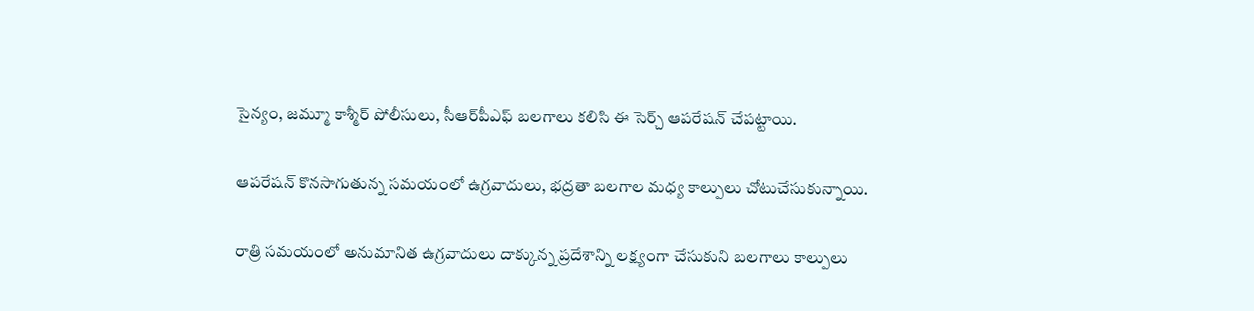సైన్యం, జమ్మూ కాశ్మీర్ పోలీసులు, సీఆర్‌పీఎఫ్ బలగాలు కలిసి ఈ సెర్చ్ ఆపరేషన్ చేపట్టాయి.

ఆపరేషన్ కొనసాగుతున్న సమయంలో ఉగ్రవాదులు, భద్రతా బలగాల మధ్య కాల్పులు చోటుచేసుకున్నాయి.

రాత్రి సమయంలో అనుమానిత ఉగ్రవాదులు దాక్కున్న ప్రదేశాన్ని లక్ష్యంగా చేసుకుని బలగాలు కాల్పులు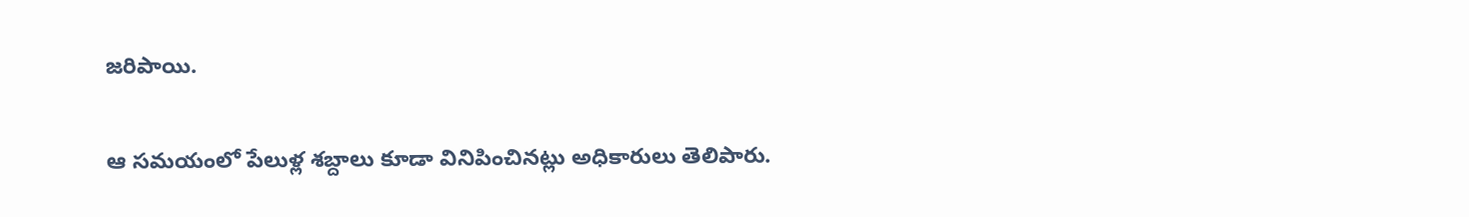జరిపాయి.

ఆ సమయంలో పేలుళ్ల శబ్దాలు కూడా వినిపించినట్లు అధికారులు తెలిపారు.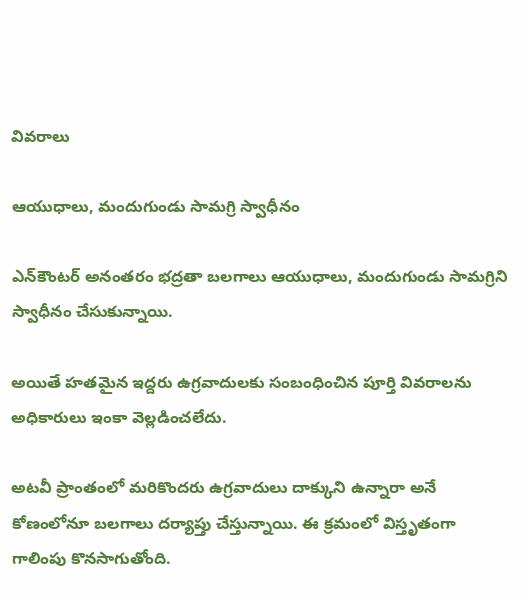వివరాలు

ఆయుధాలు, మందుగుండు సామగ్రి స్వాధీనం

ఎన్‌కౌంటర్ అనంతరం భద్రతా బలగాలు ఆయుధాలు, మందుగుండు సామగ్రిని స్వాధీనం చేసుకున్నాయి.

అయితే హతమైన ఇద్దరు ఉగ్రవాదులకు సంబంధించిన పూర్తి వివరాలను అధికారులు ఇంకా వెల్లడించలేదు.

అటవీ ప్రాంతంలో మరికొందరు ఉగ్రవాదులు దాక్కుని ఉన్నారా అనే కోణంలోనూ బలగాలు దర్యాప్తు చేస్తున్నాయి. ఈ క్రమంలో విస్తృతంగా గాలింపు కొనసాగుతోంది.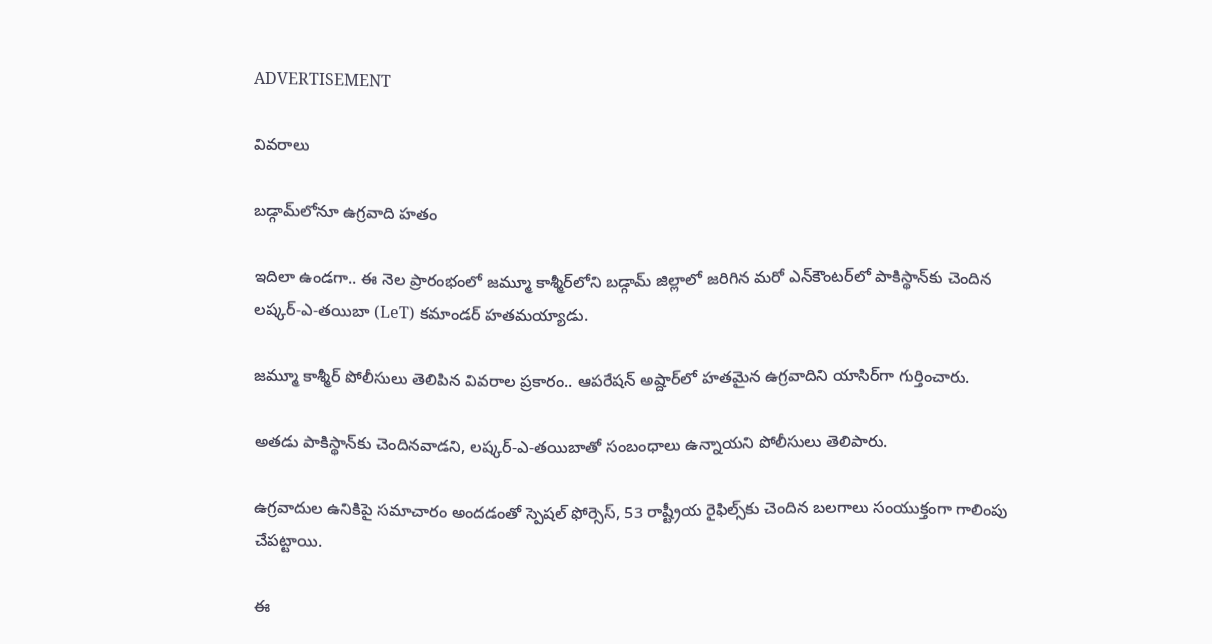ADVERTISEMENT

వివరాలు

బడ్గామ్‌లోనూ ఉగ్రవాది హతం

ఇదిలా ఉండగా.. ఈ నెల ప్రారంభంలో జమ్మూ కాశ్మీర్‌లోని బడ్గామ్ జిల్లాలో జరిగిన మరో ఎన్‌కౌంటర్‌లో పాకిస్థాన్‌కు చెందిన లష్కర్-ఎ-తయిబా (LeT) కమాండర్ హతమయ్యాడు.

జమ్మూ కాశ్మీర్ పోలీసులు తెలిపిన వివరాల ప్రకారం.. ఆపరేషన్ అష్దార్‌లో హతమైన ఉగ్రవాదిని యాసిర్‌గా గుర్తించారు.

అతడు పాకిస్థాన్‌కు చెందినవాడని, లష్కర్-ఎ-తయిబాతో సంబంధాలు ఉన్నాయని పోలీసులు తెలిపారు.

ఉగ్రవాదుల ఉనికిపై సమాచారం అందడంతో స్పెషల్ ఫోర్సెస్, 53 రాష్ట్రీయ రైఫిల్స్‌కు చెందిన బలగాలు సంయుక్తంగా గాలింపు చేపట్టాయి.

ఈ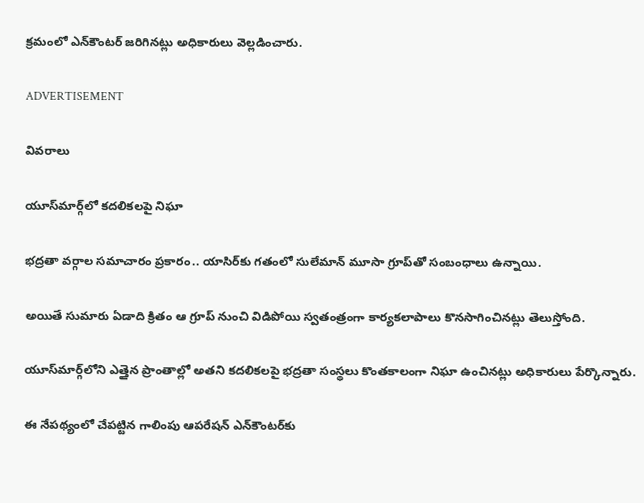క్రమంలో ఎన్‌కౌంటర్ జరిగినట్లు అధికారులు వెల్లడించారు.

ADVERTISEMENT

వివరాలు

యూస్‌మార్గ్‌లో కదలికలపై నిఘా

భద్రతా వర్గాల సమాచారం ప్రకారం.. యాసిర్‌కు గతంలో సులేమాన్ మూసా గ్రూప్‌తో సంబంధాలు ఉన్నాయి.

అయితే సుమారు ఏడాది క్రితం ఆ గ్రూప్ నుంచి విడిపోయి స్వతంత్రంగా కార్యకలాపాలు కొనసాగించినట్లు తెలుస్తోంది.

యూస్‌మార్గ్‌లోని ఎత్తైన ప్రాంతాల్లో అతని కదలికలపై భద్రతా సంస్థలు కొంతకాలంగా నిఘా ఉంచినట్లు అధికారులు పేర్కొన్నారు.

ఈ నేపథ్యంలో చేపట్టిన గాలింపు ఆపరేషన్ ఎన్‌కౌంటర్‌కు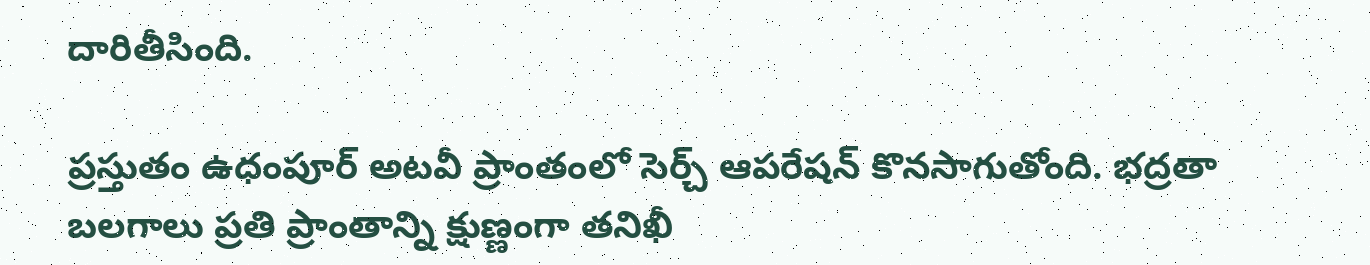దారితీసింది.

ప్రస్తుతం ఉధంపూర్ అటవీ ప్రాంతంలో సెర్చ్ ఆపరేషన్ కొనసాగుతోంది. భద్రతా బలగాలు ప్రతి ప్రాంతాన్ని క్షుణ్ణంగా తనిఖీ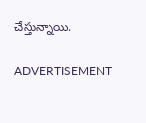చేస్తున్నాయి.

ADVERTISEMENT